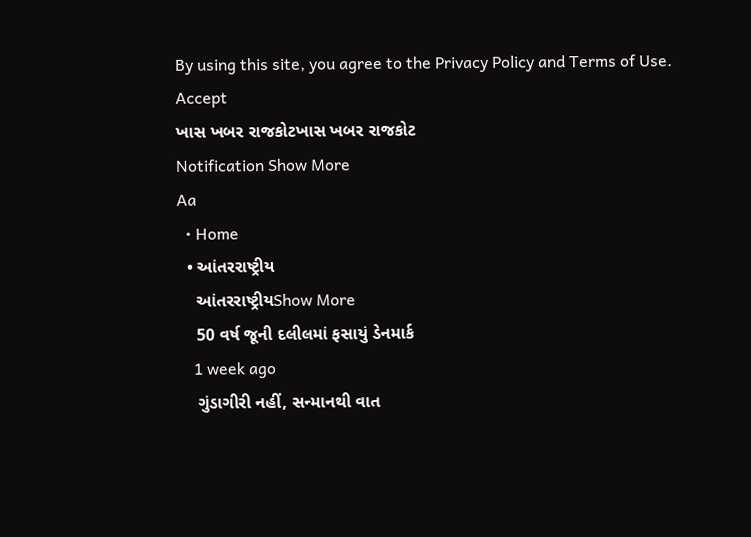By using this site, you agree to the Privacy Policy and Terms of Use.
Accept
ખાસ ખબર રાજકોટખાસ ખબર રાજકોટ
Notification Show More
Aa
  • Home
  • આંતરરાષ્ટ્રીય
    આંતરરાષ્ટ્રીયShow More
    50 વર્ષ જૂની દલીલમાં ફસાયું ડેનમાર્ક
    1 week ago
    ગુંડાગીરી નહીં, સન્માનથી વાત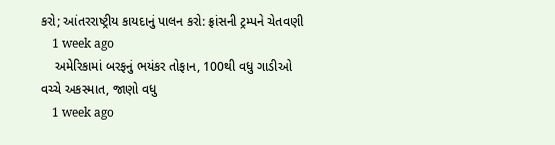કરો; આંતરરાષ્ટ્રીય કાયદાનું પાલન કરો: ફ્રાંસની ટ્રમ્પને ચેતવણી
    1 week ago
    અમેરિકામાં બરફનું ભયંકર તોફાન, 100થી વધુ ગાડીઓ વચ્ચે અકસ્માત, જાણો વધુ
    1 week ago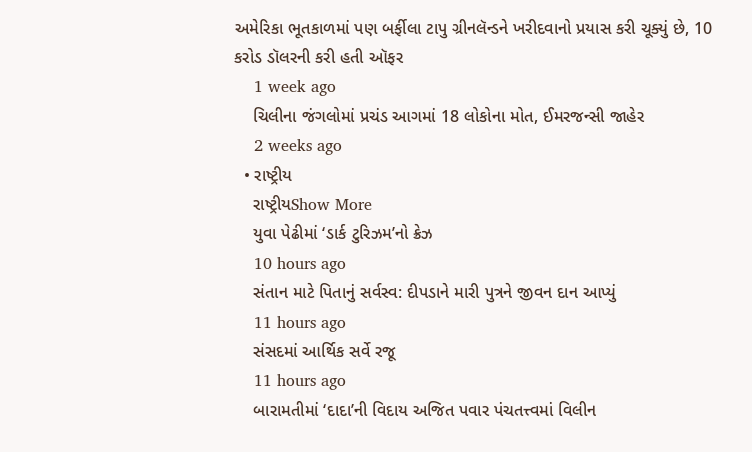અમેરિકા ભૂતકાળમાં પણ બર્ફીલા ટાપુ ગ્રીનલૅન્ડને ખરીદવાનો પ્રયાસ કરી ચૂક્યું છે, 10 કરોડ ડૉલરની કરી હતી ઑફર
    1 week ago
    ચિલીના જંગલોમાં પ્રચંડ આગમાં 18 લોકોના મોત, ઈમરજન્સી જાહેર
    2 weeks ago
  • રાષ્ટ્રીય
    રાષ્ટ્રીયShow More
    યુવા પેઢીમાં ‘ડાર્ક ટુરિઝમ’નો ક્રેઝ
    10 hours ago
    સંતાન માટે પિતાનું સર્વસ્વ: દીપડાને મારી પુત્રને જીવન દાન આપ્યું
    11 hours ago
    સંસદમાં આર્થિક સર્વે રજૂ
    11 hours ago
    બારામતીમાં ‘દાદા’ની વિદાય અજિત પવાર પંચતત્ત્વમાં વિલીન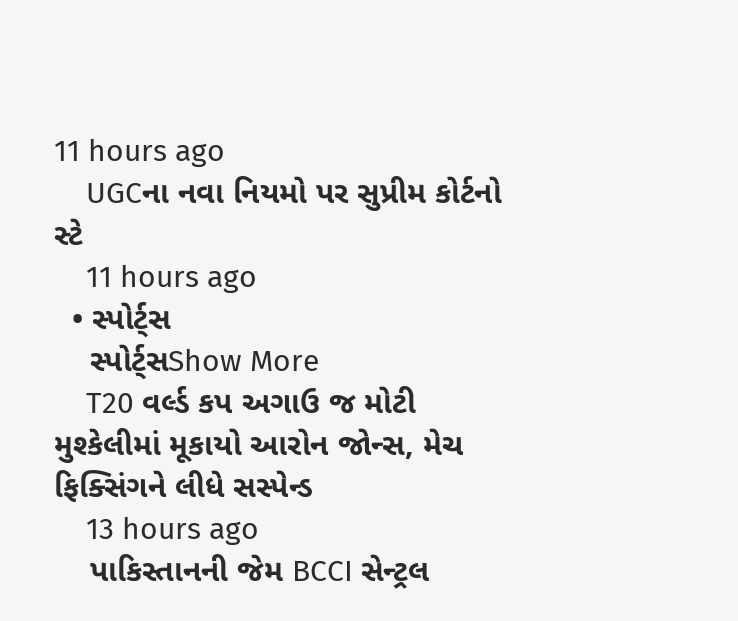11 hours ago
    UGCના નવા નિયમો પર સુપ્રીમ કોર્ટનો સ્ટે
    11 hours ago
  • સ્પોર્ટ્સ
    સ્પોર્ટ્સShow More
    T20 વર્લ્ડ કપ અગાઉ જ મોટી મુશ્કેલીમાં મૂકાયો આરોન જોન્સ, મેચ ફિક્સિંગને લીધે સસ્પેન્ડ
    13 hours ago
    પાકિસ્તાનની જેમ BCCI સેન્ટ્રલ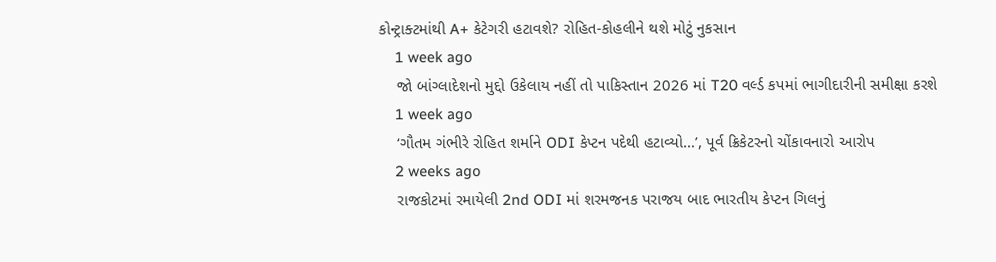કોન્ટ્રાક્ટમાંથી A+ કેટેગરી હટાવશે? રોહિત-કોહલીને થશે મોટું નુકસાન
    1 week ago
    જો બાંગ્લાદેશનો મુદ્દો ઉકેલાય નહીં તો પાકિસ્તાન 2026 માં T20 વર્લ્ડ કપમાં ભાગીદારીની સમીક્ષા કરશે
    1 week ago
    ‘ગૌતમ ગંભીરે રોહિત શર્માને ODI કેપ્ટન પદેથી હટાવ્યો…’, પૂર્વ ક્રિકેટરનો ચોંકાવનારો આરોપ
    2 weeks ago
    રાજકોટમાં રમાયેલી 2nd ODI માં શરમજનક પરાજય બાદ ભારતીય કેપ્ટન ગિલનું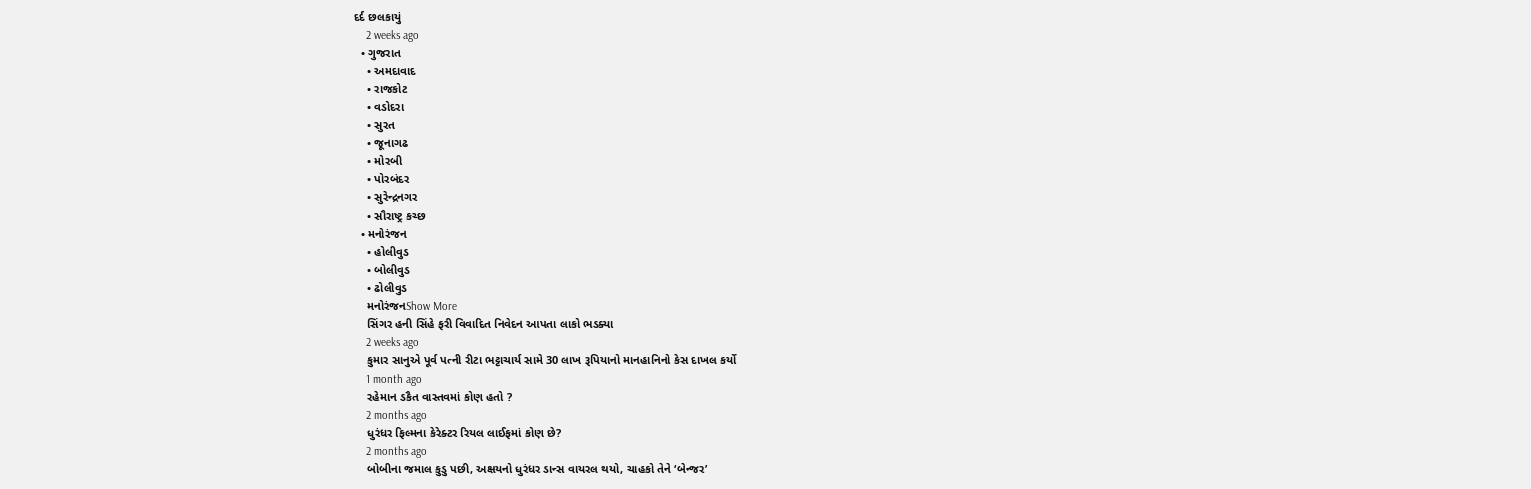દર્દ છલકાયું
    2 weeks ago
  • ગુજરાત
    • અમદાવાદ
    • રાજકોટ
    • વડોદરા
    • સુરત
    • જૂનાગઢ
    • મોરબી
    • પોરબંદર
    • સુરેન્દ્રનગર
    • સૌરાષ્ટ્ર કચ્છ
  • મનોરંજન
    • હોલીવુડ
    • બોલીવુડ
    • ઢોલીવુડ
    મનોરંજનShow More
    સિંગર હની સિંહે ફરી વિવાદિત નિવેદન આપતા લાકો ભડક્યા
    2 weeks ago
    કુમાર સાનુએ પૂર્વ પત્ની રીટા ભટ્ટાચાર્ય સામે 30 લાખ રૂપિયાનો માનહાનિનો કેસ દાખલ કર્યો
    1 month ago
    રહેમાન ડકૈત વાસ્તવમાં કોણ હતો ?
    2 months ago
    ધુરંધર ફિલ્મના કેરેક્ટર રિયલ લાઈફમાં કોણ છે?
    2 months ago
    બોબીના જમાલ કુડુ પછી, અક્ષયનો ધુરંધર ડાન્સ વાયરલ થયો, ચાહકો તેને ‘બેન્જર’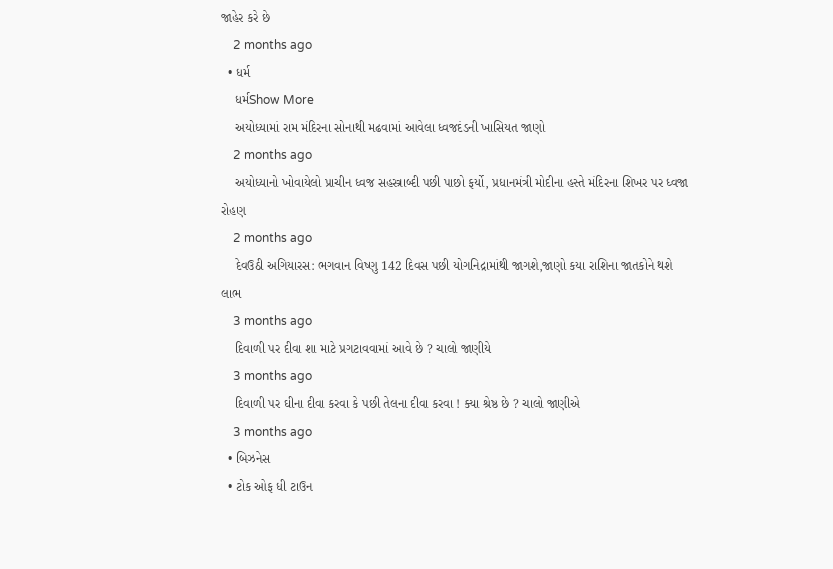જાહેર કરે છે
    2 months ago
  • ધર્મ
    ધર્મShow More
    અયોધ્યામાં રામ મંદિરના સોનાથી મઢવામાં આવેલા ધ્વજદંડની ખાસિયત જાણો
    2 months ago
    અયોધ્યાનો ખોવાયેલો પ્રાચીન ધ્વજ સહસ્ત્રાબ્દી પછી પાછો ફર્યો, પ્રધાનમંત્રી મોદીના હસ્તે મંદિરના શિખર પર ધ્વજા રોહણ
    2 months ago
    દેવઉઠી અગિયારસ: ભગવાન વિષ્ણુ 142 દિવસ પછી યોગનિદ્રામાંથી જાગશે,જાણો કયા રાશિના જાતકોને થશે લાભ
    3 months ago
    દિવાળી પર દીવા શા માટે પ્રગટાવવામાં આવે છે ? ચાલો જાણીયે
    3 months ago
    દિવાળી પર ઘીના દીવા કરવા કે પછી તેલના દીવા કરવા ! ક્યા શ્રેષ્ઠ છે ? ચાલો જાણીએ
    3 months ago
  • બિઝનેસ
  • ટોક ઓફ ધી ટાઉન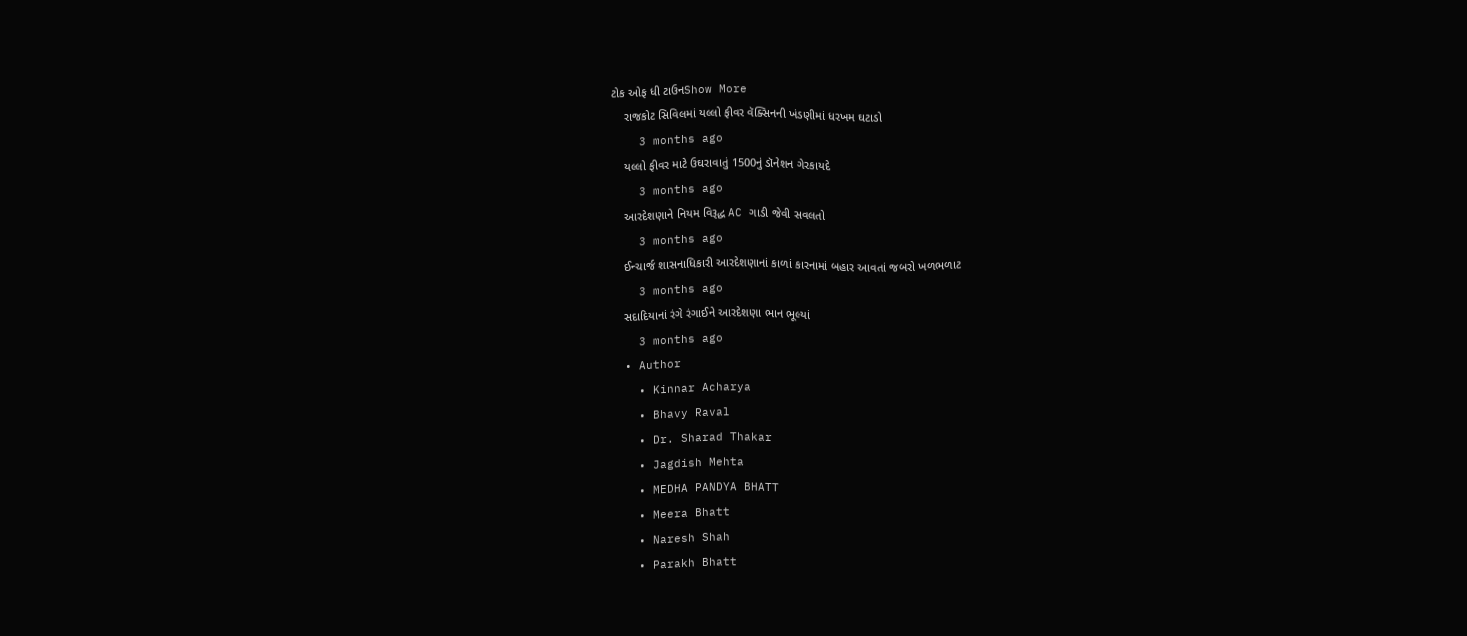ટોક ઓફ ધી ટાઉનShow More
    રાજકોટ સિવિલમાં યલ્લો ફીવર વૅક્સિનની ખંડણીમાં ધરખમ ઘટાડો
    3 months ago
    યલ્લો ફીવર માટે ઉઘરાવાતું 1500નું ડૉનેશન ગેરકાયદે
    3 months ago
    આરદેશણાને નિયમ વિરૂદ્ધ AC ગાડી જેવી સવલતો
    3 months ago
    ઈન્ચાર્જ શાસનાધિકારી આરદેશણાનાં કાળાં કારનામાં બહાર આવતાં જબરો ખળભળાટ
    3 months ago
    સદાદિયાનાં રંગે રંગાઈને આરદેશણા ભાન ભૂલ્યાં
    3 months ago
  • Author
    • Kinnar Acharya
    • Bhavy Raval
    • Dr. Sharad Thakar
    • Jagdish Mehta
    • MEDHA PANDYA BHATT
    • Meera Bhatt
    • Naresh Shah
    • Parakh Bhatt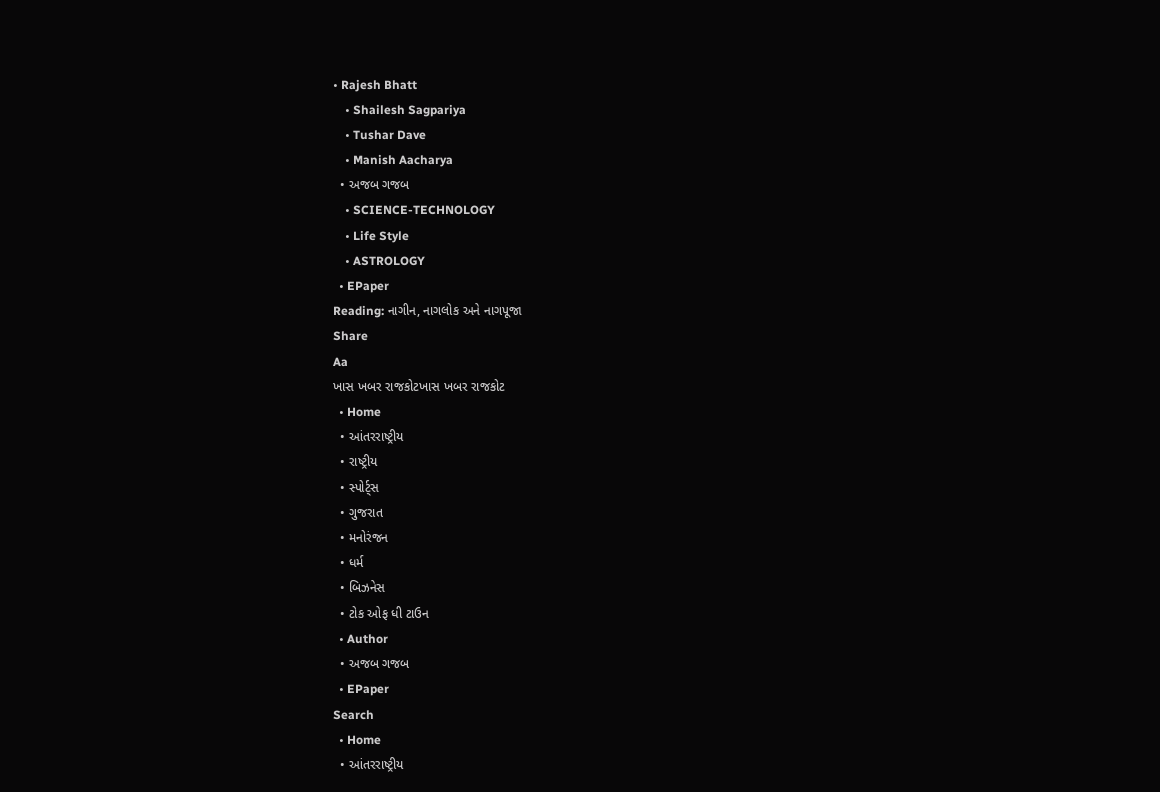• Rajesh Bhatt
    • Shailesh Sagpariya
    • Tushar Dave
    • Manish Aacharya
  • અજબ ગજબ
    • SCIENCE-TECHNOLOGY
    • Life Style
    • ASTROLOGY
  • EPaper
Reading: નાગીન, નાગલોક અને નાગપૂજા
Share
Aa
ખાસ ખબર રાજકોટખાસ ખબર રાજકોટ
  • Home
  • આંતરરાષ્ટ્રીય
  • રાષ્ટ્રીય
  • સ્પોર્ટ્સ
  • ગુજરાત
  • મનોરંજન
  • ધર્મ
  • બિઝનેસ
  • ટોક ઓફ ધી ટાઉન
  • Author
  • અજબ ગજબ
  • EPaper
Search
  • Home
  • આંતરરાષ્ટ્રીય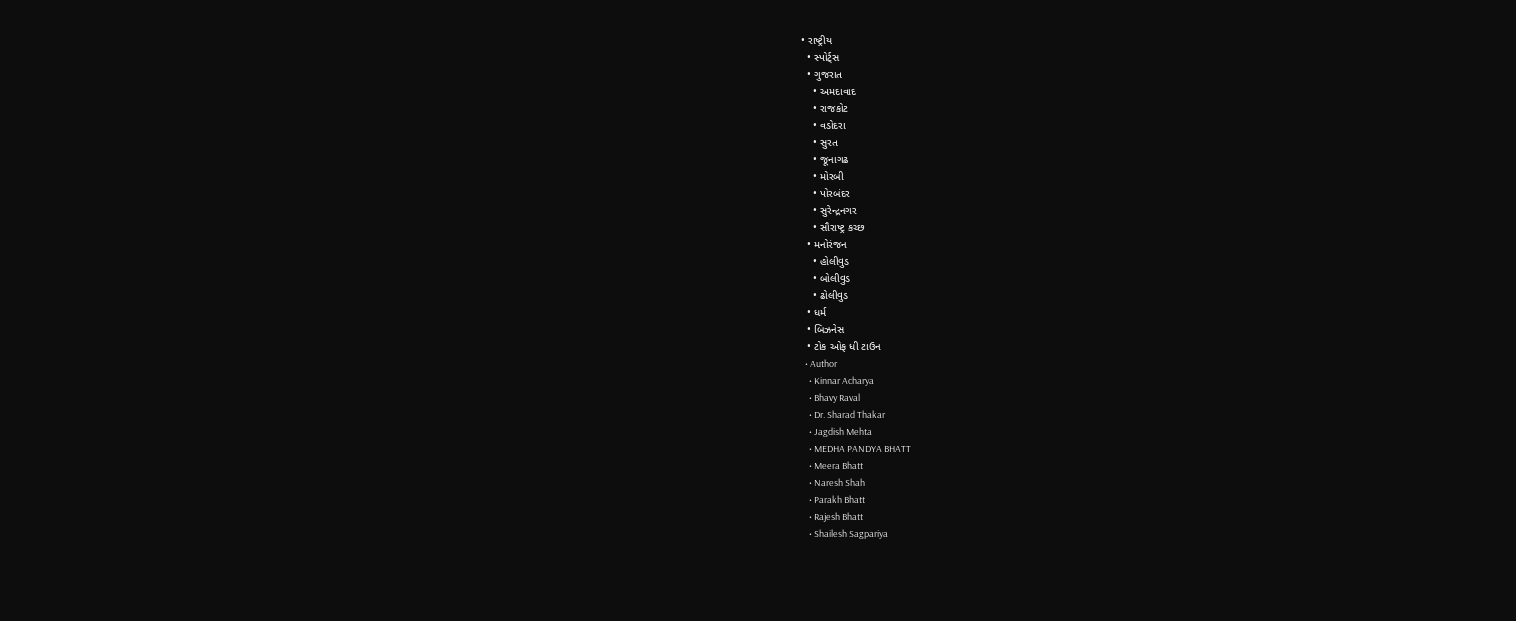• રાષ્ટ્રીય
  • સ્પોર્ટ્સ
  • ગુજરાત
    • અમદાવાદ
    • રાજકોટ
    • વડોદરા
    • સુરત
    • જૂનાગઢ
    • મોરબી
    • પોરબંદર
    • સુરેન્દ્રનગર
    • સૌરાષ્ટ્ર કચ્છ
  • મનોરંજન
    • હોલીવુડ
    • બોલીવુડ
    • ઢોલીવુડ
  • ધર્મ
  • બિઝનેસ
  • ટોક ઓફ ધી ટાઉન
  • Author
    • Kinnar Acharya
    • Bhavy Raval
    • Dr. Sharad Thakar
    • Jagdish Mehta
    • MEDHA PANDYA BHATT
    • Meera Bhatt
    • Naresh Shah
    • Parakh Bhatt
    • Rajesh Bhatt
    • Shailesh Sagpariya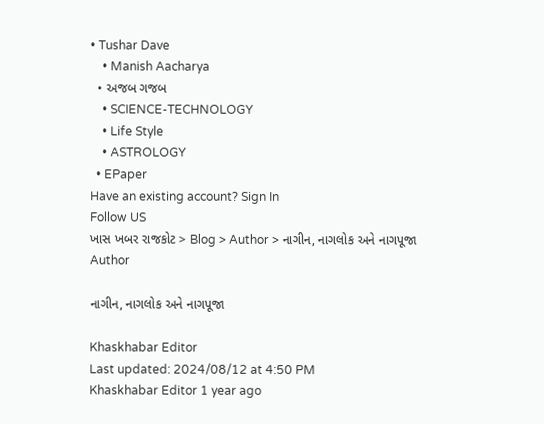• Tushar Dave
    • Manish Aacharya
  • અજબ ગજબ
    • SCIENCE-TECHNOLOGY
    • Life Style
    • ASTROLOGY
  • EPaper
Have an existing account? Sign In
Follow US
ખાસ ખબર રાજકોટ > Blog > Author > નાગીન, નાગલોક અને નાગપૂજા
Author

નાગીન, નાગલોક અને નાગપૂજા

Khaskhabar Editor
Last updated: 2024/08/12 at 4:50 PM
Khaskhabar Editor 1 year ago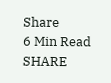Share
6 Min Read
SHARE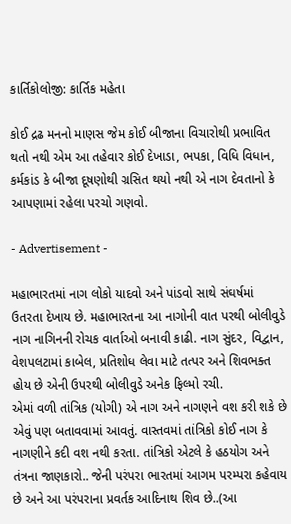કાર્તિકોલોજી: કાર્તિક મહેતા

કોઈ દ્રઢ મનનો માણસ જેમ કોઈ બીજાના વિચારોથી પ્રભાવિત થતો નથી એમ આ તહેવાર કોઈ દેખાડા, ભપકા, વિધિ વિધાન, કર્મકાંડ કે બીજા દૂષણોથી ગ્રસિત થયો નથી એ નાગ દેવતાનો કે આપણામાં રહેલા પરચો ગણવો.

- Advertisement -

મહાભારતમાં નાગ લોકો યાદવો અને પાંડવો સાથે સંઘર્ષમાં ઉતરતા દેખાય છે. મહાભારતના આ નાગોની વાત પરથી બોલીવુડે નાગ નાગિનની રોચક વાર્તાઓ બનાવી કાઢી. નાગ સુંદર, વિદ્વાન, વેશપલટામાં કાબેલ, પ્રતિશોધ લેવા માટે તત્પર અને શિવભક્ત હોય છે એની ઉપરથી બોલીવુડે અનેક ફિલ્મો રચી.
એમાં વળી તાંત્રિક (યોગી) એ નાગ અને નાગણને વશ કરી શકે છે એવું પણ બતાવવામાં આવતું. વાસ્તવમાં તાંત્રિકો કોઈ નાગ કે નાગણીને કદી વશ નથી કરતા. તાંત્રિકો એટલે કે હઠયોગ અને તંત્રના જાણકારો.. જેની પરંપરા ભારતમાં આગમ પરમ્પરા કહેવાય છે અને આ પરંપરાના પ્રવર્તક આદિનાથ શિવ છે..(આ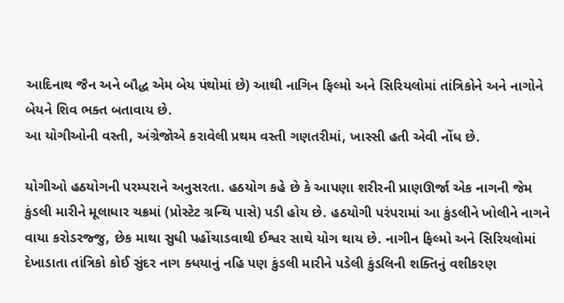આદિનાથ જૈન અને બૌદ્ધ એમ બેય પંથોમાં છે) આથી નાગિન ફિલ્મો અને સિરિયલોમાં તાંત્રિકોને અને નાગોને બેયને શિવ ભક્ત બતાવાય છે.
આ યોગીઓની વસ્તી, અંગ્રેજોએ કરાવેલી પ્રથમ વસ્તી ગણતરીમાં, ખાસ્સી હતી એવી નોંધ છે.

યોગીઓ હઠયોગની પરમ્પરાને અનુસરતા. હઠયોગ કહે છે કે આપણા શરીરની પ્રાણઊર્જા એક નાગની જેમ કુંડલી મારીને મૂલાધાર ચક્રમાં (પ્રોસ્ટેટ ગ્રન્થિ પાસે) પડી હોય છે. હઠયોગી પરંપરામાં આ કુંડલીને ખોલીને નાગને વાયા કરોડરજ્જુ, છેક માથા સુધી પહોંચાડવાથી ઈશ્વર સાથે યોગ થાય છે. નાગીન ફિલ્મો અને સિરિયલોમાં દેખાડાતા તાંત્રિકો કોઈ સુંદર નાગ ક્ધયાનું નહિ પણ કુંડલી મારીને પડેલી કુંડલિની શક્તિનું વશીકરણ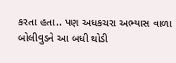કરતા હતા.. પણ અધકચરા અભ્યાસ વાળા બોલીવુડને આ બધી થોડી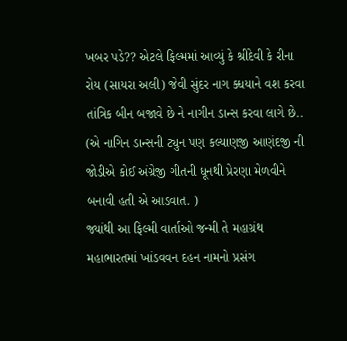ખબર પડે?? એટલે ફિલ્મમાં આવ્યું કે શ્રીદેવી કે રીના રોય (સાયરા અલી) જેવી સુંદર નાગ ક્ધયાને વશ કરવા તાંત્રિક બીન બજાવે છે ને નાગીન ડાન્સ કરવા લાગે છે.. (એ નાગિન ડાન્સની ટ્યુન પણ કલ્યાણજી આણંદજી ની જોડીએ કોઈ અંગ્રેજી ગીતની ધૂનથી પ્રેરણા મેળવીને બનાવી હતી એ આડવાત. )
જ્યાંથી આ ફિલ્મી વાર્તાઓ જન્મી તે મહાગ્રંથ મહાભારતમાં ખાંડવવન દહન નામનો પ્રસંગ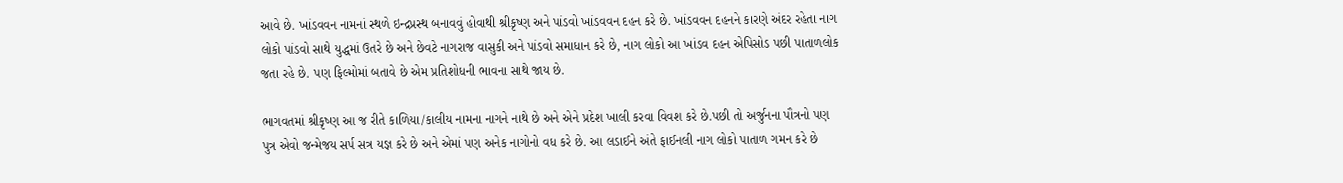આવે છે. ખાંડવવન નામનાં સ્થળે ઇન્દ્રપ્રસ્થ બનાવવું હોવાથી શ્રીકૃષ્ણ અને પાંડવો ખાંડવવન દહન કરે છે. ખાંડવવન દહનને કારણે અંદર રહેતા નાગ લોકો પાંડવો સાથે યુદ્ધમાં ઉતરે છે અને છેવટે નાગરાજ વાસુકી અને પાંડવો સમાધાન કરે છે, નાગ લોકો આ ખાંડવ દહન એપિસોડ પછી પાતાળલોક જતા રહે છે. પણ ફિલ્મોમાં બતાવે છે એમ પ્રતિશોધની ભાવના સાથે જાય છે.

ભાગવતમાં શ્રીકૃષ્ણ આ જ રીતે કાળિયા/કાલીય નામના નાગને નાથે છે અને એને પ્રદેશ ખાલી કરવા વિવશ કરે છે.પછી તો અર્જુનના પૌત્રનો પણ પુત્ર એવો જન્મેજય સર્પ સત્ર યજ્ઞ કરે છે અને એમાં પણ અનેક નાગોનો વધ કરે છે. આ લડાઈને અંતે ફાઈનલી નાગ લોકો પાતાળ ગમન કરે છે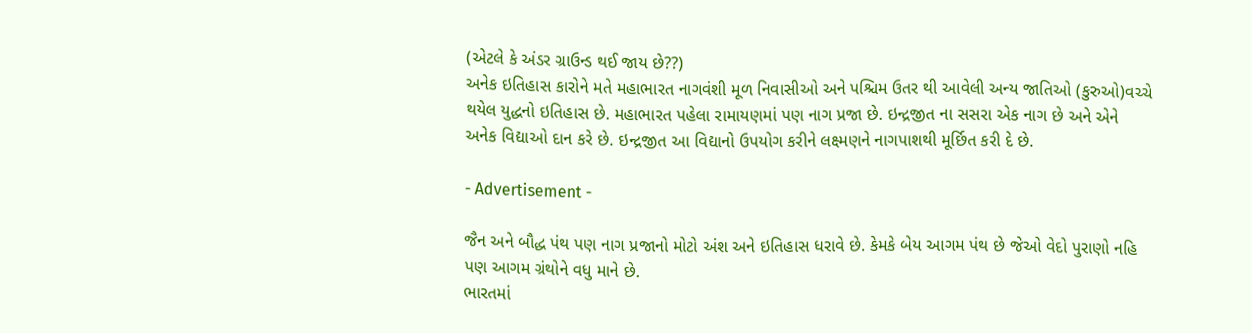(એટલે કે અંડર ગ્રાઉન્ડ થઈ જાય છે??)
અનેક ઇતિહાસ કારોને મતે મહાભારત નાગવંશી મૂળ નિવાસીઓ અને પશ્ચિમ ઉતર થી આવેલી અન્ય જાતિઓ (કુરુઓ)વચ્ચે થયેલ યુદ્ધનો ઇતિહાસ છે. મહાભારત પહેલા રામાયણમાં પણ નાગ પ્રજા છે. ઇન્દ્રજીત ના સસરા એક નાગ છે અને એને અનેક વિદ્યાઓ દાન કરે છે. ઇન્દ્રજીત આ વિદ્યાનો ઉપયોગ કરીને લક્ષ્મણને નાગપાશથી મૂર્છિત કરી દે છે.

- Advertisement -

જૈન અને બૌદ્ધ પંથ પણ નાગ પ્રજાનો મોટો અંશ અને ઇતિહાસ ધરાવે છે. કેમકે બેય આગમ પંથ છે જેઓ વેદો પુરાણો નહિ પણ આગમ ગ્રંથોને વધુ માને છે.
ભારતમાં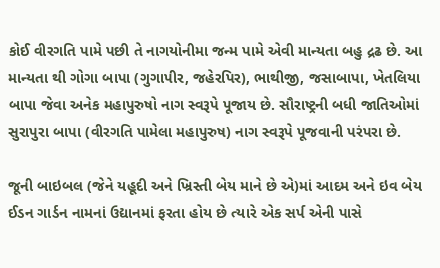કોઈ વીરગતિ પામે પછી તે નાગયોનીમા જન્મ પામે એવી માન્યતા બહુ દ્રઢ છે. આ માન્યતા થી ગોગા બાપા (ગુગાપીર, જહેરપિર), ભાથીજી, જસાબાપા, ખેતલિયા બાપા જેવા અનેક મહાપુરુષો નાગ સ્વરૂપે પૂજાય છે. સૌરાષ્ટ્રની બધી જાતિઓમાં સુરાપુરા બાપા (વીરગતિ પામેલા મહાપુરુષ) નાગ સ્વરૂપે પૂજવાની પરંપરા છે.

જૂની બાઇબલ (જેને યહૂદી અને ખ્રિસ્તી બેય માને છે એ)માં આદમ અને ઇવ બેય ઈડન ગાર્ડન નામનાં ઉદ્યાનમાં ફરતા હોય છે ત્યારે એક સર્પ એની પાસે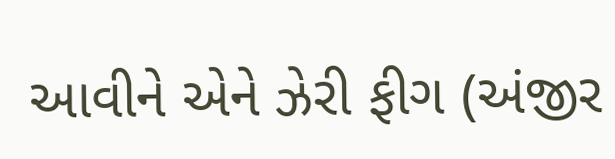આવીને એને ઝેરી ફીગ (અંજીર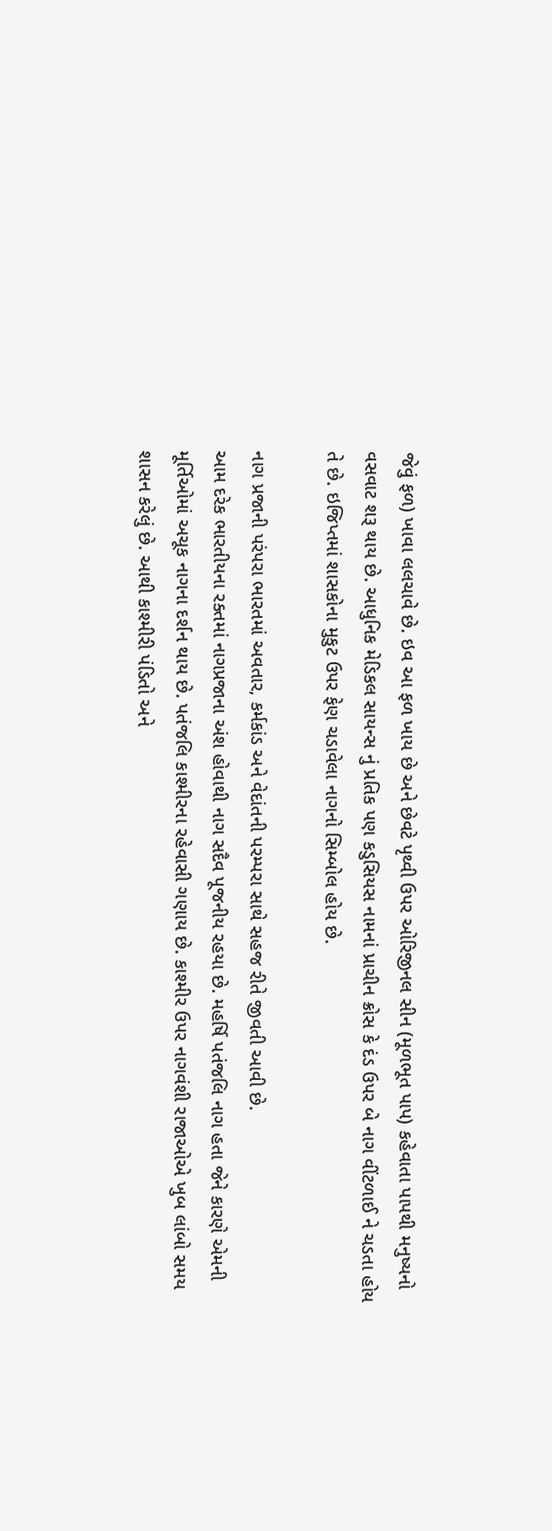જેવું ફળ) ખાવા લલચાવે છે. ઇવ આ ફળ ખાય છે અને છેવટે પૃથ્વી ઉપર ઓરિજીનલ સીન (મૂળભૂત પાપ) કહેવાતા પાપથી મનુષ્યનો વસવાટ શરૂ થાય છે. આધુનિક મેડિકલ સાયન્સ નું પ્રતિક પણ કડુસિયસ નામનાં પ્રાચીન ક્રોસ કે દંડ ઉપર બે નાગ વીંટળાઈ ને ચડતા હોય તે છે. ઇજિપ્તમાં શાસકોના મુકુટ ઉપર ફેણ ચડાવેલા નાગનો સિમ્બોલ હોય છે.

નાગ પ્રજાની પરંપરા ભારતમાં અવતાર, કર્મકાંડ અને વેદાંતની પરમ્પરા સાથે સહજ રીતે જીવતી આવી છે.
આમ દરેક ભારતીયના રક્તમાં નાગપ્રજાના અંશ હોવાથી નાગ સદૈવ પૂજનીય રહયા છે. મહર્ષિ પતંજલિ નાગ હતા જેને કારણે એમની મૂર્તિઓમાં અચૂક નાગના દર્શન થાય છે. પતંજલિ કાશ્મીરના રહેવાસી ગણાય છે. કાશ્મીર ઉપર નાગવંશી રાજાઓએ ખુબ લાંબો સમય શાસન કરેલું છે. આથી કાશ્મીરી પંડિતો અને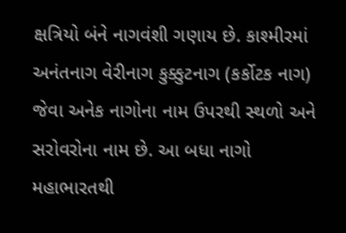ક્ષત્રિયો બંને નાગવંશી ગણાય છે. કાશ્મીરમાં અનંતનાગ વેરીનાગ કુક્કુટનાગ (કર્કોટક નાગ) જેવા અનેક નાગોના નામ ઉપરથી સ્થળો અને સરોવરોના નામ છે. આ બધા નાગો મહાભારતથી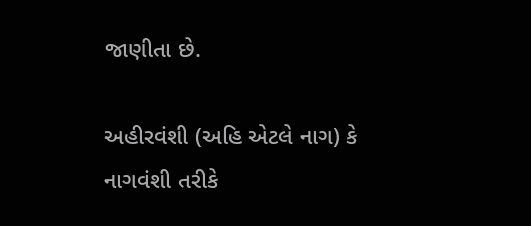જાણીતા છે.

અહીરવંશી (અહિ એટલે નાગ) કે નાગવંશી તરીકે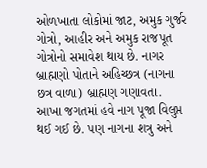ઓળખાતા લોકોમાં જાટ, અમુક ગુર્જર ગોત્રો, આહીર અને અમુક રાજપૂત ગોત્રોનો સમાવેશ થાય છે. નાગર બ્રાહ્મણો પોતાને અહિચ્છત્ર (નાગના છત્ર વાળા) બ્રાહ્મણ ગણાવતા.
આખા જગતમાં હવે નાગ પૂજા વિલુપ્ત થઈ ગઈ છે. પણ નાગના શત્રુ અને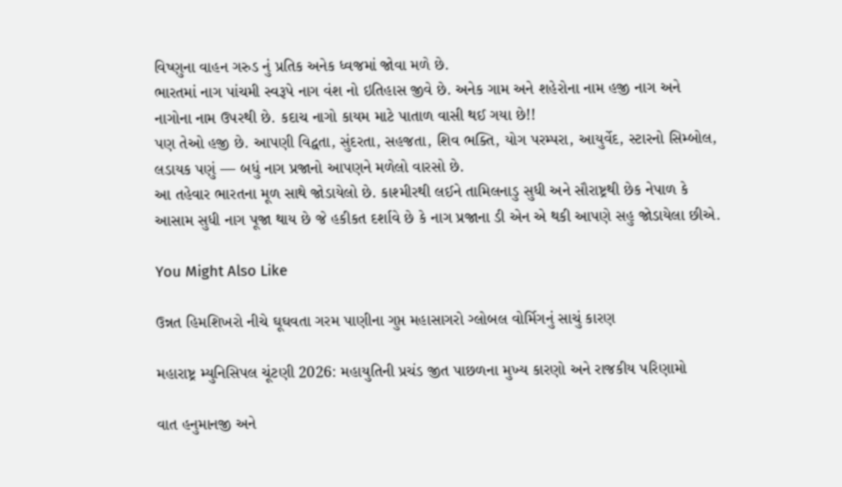વિષ્ણુના વાહન ગરુડ નું પ્રતિક અનેક ધ્વજમાં જોવા મળે છે.
ભારતમાં નાગ પાંચમી સ્વરૂપે નાગ વંશ નો ઇતિહાસ જીવે છે. અનેક ગામ અને શહેરોના નામ હજી નાગ અને નાગોના નામ ઉપરથી છે. કદાચ નાગો કાયમ માટે પાતાળ વાસી થઈ ગયા છે!!
પણ તેઓ હજી છે. આપણી વિદ્વતા, સુંદરતા, સહજતા, શિવ ભક્તિ, યોગ પરમ્પરા, આયુર્વેદ, સ્ટારનો સિમ્બોલ, લડાયક પણું — બધું નાગ પ્રજાનો આપણને મળેલો વારસો છે.
આ તહેવાર ભારતના મૂળ સાથે જોડાયેલો છે. કાશ્મીરથી લઈને તામિલનાડુ સુધી અને સૌરાષ્ટ્રથી છેક નેપાળ કે આસામ સુધી નાગ પૂજા થાય છે જે હકીકત દર્શાવે છે કે નાગ પ્રજાના ડી એન એ થકી આપણે સહુ જોડાયેલા છીએ.

You Might Also Like

ઉન્નત હિમશિખરો નીચે ઘૂઘવતા ગરમ પાણીના ગુપ્ત મહાસાગરો ગ્લોબલ વોર્મિગનું સાચું કારણ

મહારાષ્ટ્ર મ્યુનિસિપલ ચૂંટણી 2026: મહાયુતિની પ્રચંડ જીત પાછળના મુખ્ય કારણો અને રાજકીય પરિણામો

વાત હનુમાનજી અને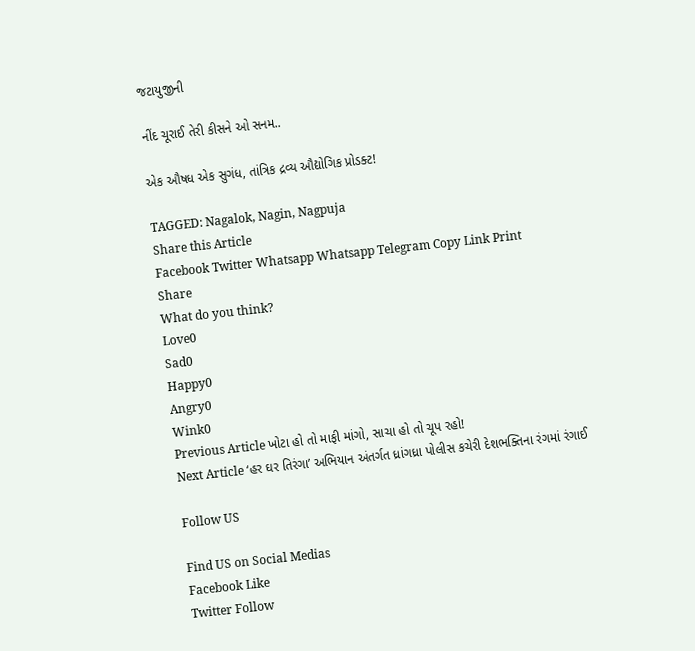જટાયુજીની

નીંદ ચૂરાઈ તેરી કીસને ઓ સનમ..

એક ઔષધ એક સુગંધ, તાંત્રિક દ્રવ્ય ઔદ્યોગિક પ્રોડક્ટ!

TAGGED: Nagalok, Nagin, Nagpuja
Share this Article
Facebook Twitter Whatsapp Whatsapp Telegram Copy Link Print
Share
What do you think?
Love0
Sad0
Happy0
Angry0
Wink0
Previous Article ખોટા હો તો માફી માંગો, સાચા હો તો ચૂપ રહો!
Next Article ‘હર ઘર તિરંગા’ અભિયાન અંતર્ગત ધ્રાંગધ્રા પોલીસ કચેરી દેશભક્તિના રંગમાં રંગાઈ

Follow US

Find US on Social Medias
Facebook Like
Twitter Follow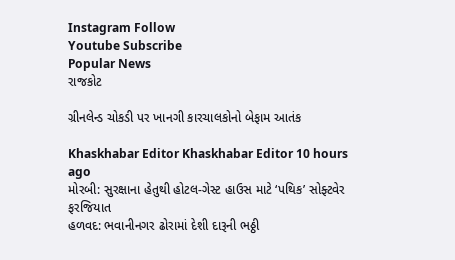Instagram Follow
Youtube Subscribe
Popular News
રાજકોટ

ગ્રીનલેન્ડ ચોકડી પર ખાનગી કારચાલકોનો બેફામ આતંક

Khaskhabar Editor Khaskhabar Editor 10 hours ago
મોરબી: સુરક્ષાના હેતુથી હોટલ-ગેસ્ટ હાઉસ માટે ‘પથિક’ સોફ્ટવેર ફરજિયાત
હળવદ: ભવાનીનગર ઢોરામાં દેશી દારૂની ભઠ્ઠી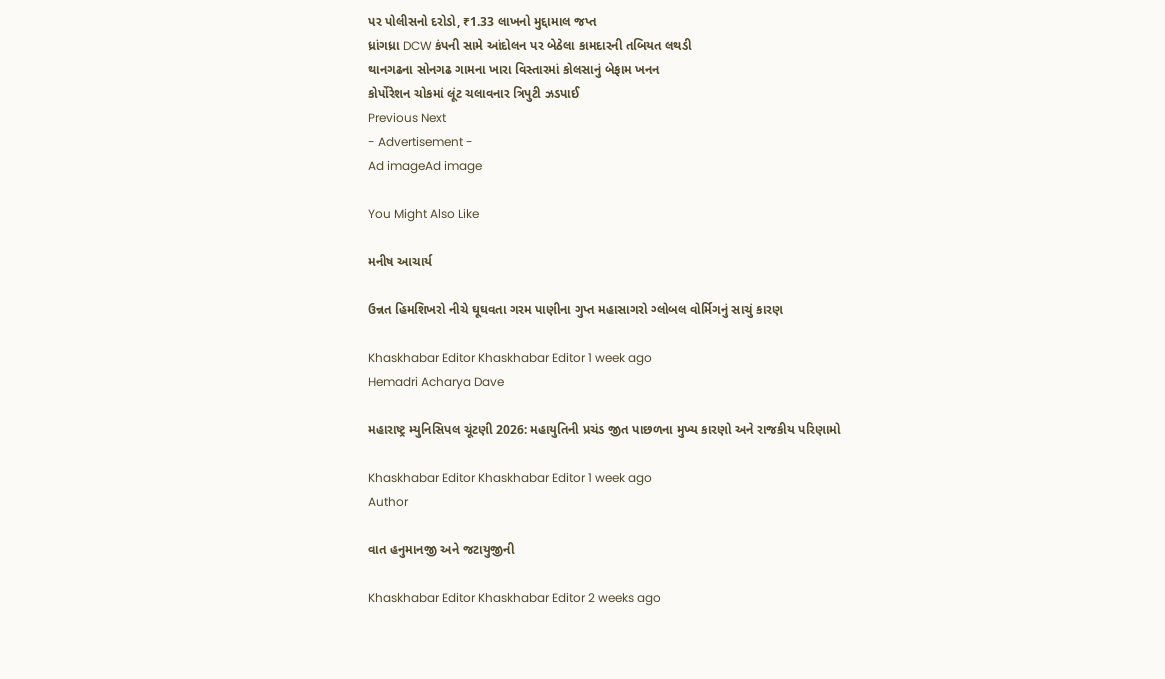પર પોલીસનો દરોડો, ₹1.33 લાખનો મુદ્દામાલ જપ્ત
ધ્રાંગધ્રા DCW કંપની સામે આંદોલન પર બેઠેલા કામદારની તબિયત લથડી
થાનગઢના સોનગઢ ગામના ખારા વિસ્તારમાં કોલસાનું બેફામ ખનન
કોર્પોરેશન ચોકમાં લૂંટ ચલાવનાર ત્રિપુટી ઝડપાઈ
Previous Next
- Advertisement -
Ad imageAd image

You Might Also Like

મનીષ આચાર્ય

ઉન્નત હિમશિખરો નીચે ઘૂઘવતા ગરમ પાણીના ગુપ્ત મહાસાગરો ગ્લોબલ વોર્મિગનું સાચું કારણ

Khaskhabar Editor Khaskhabar Editor 1 week ago
Hemadri Acharya Dave

મહારાષ્ટ્ર મ્યુનિસિપલ ચૂંટણી 2026: મહાયુતિની પ્રચંડ જીત પાછળના મુખ્ય કારણો અને રાજકીય પરિણામો

Khaskhabar Editor Khaskhabar Editor 1 week ago
Author

વાત હનુમાનજી અને જટાયુજીની

Khaskhabar Editor Khaskhabar Editor 2 weeks ago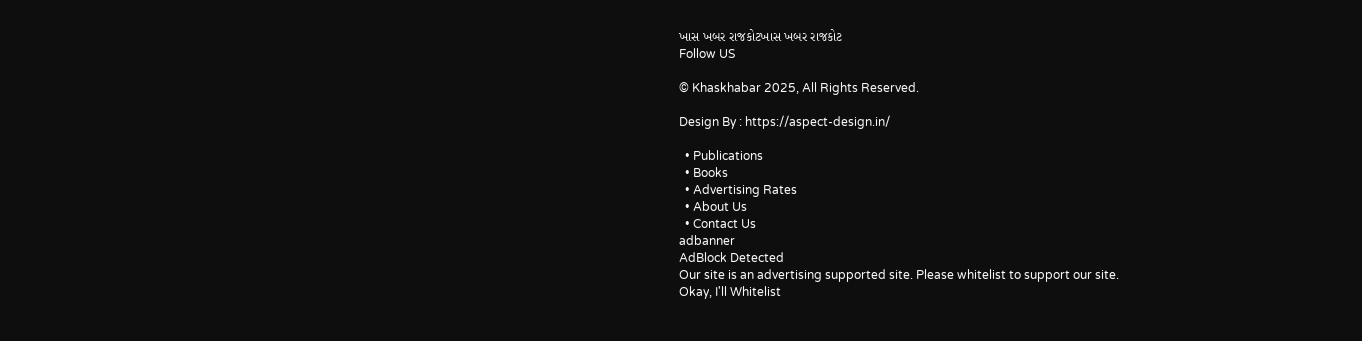ખાસ ખબર રાજકોટખાસ ખબર રાજકોટ
Follow US

© Khaskhabar 2025, All Rights Reserved.

Design By : https://aspect-design.in/

  • Publications
  • Books
  • Advertising Rates
  • About Us
  • Contact Us
adbanner
AdBlock Detected
Our site is an advertising supported site. Please whitelist to support our site.
Okay, I'll Whitelist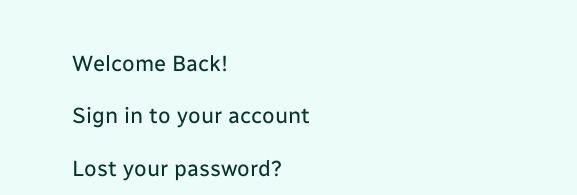Welcome Back!

Sign in to your account

Lost your password?